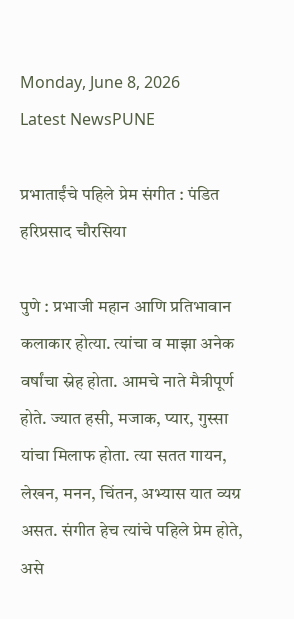Monday, June 8, 2026
Latest NewsPUNE

प्रभाताईंचे पहिले प्रेम संगीत : पंडित हरिप्रसाद चौरसिया

पुणे : प्रभाजी महान आणि प्रतिभावान कलाकार होत्या. त्यांचा व माझा अनेक वर्षांचा स्नेह होता. आमचे नाते मैत्रीपूर्ण होते. ज्यात हसी, मजाक, प्यार, गुस्सा यांचा मिलाफ होता. त्या सतत गायन, लेखन, मनन, चिंतन, अभ्यास यात व्यग्र असत. संगीत हेच त्यांचे पहिले प्रेम होते, असे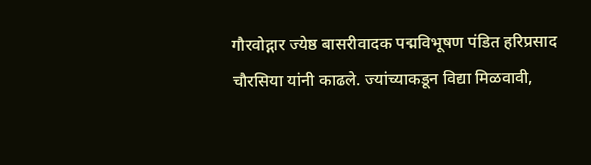गौरवोद्गार ज्येष्ठ बासरीवादक पद्मविभूषण पंडित हरिप्रसाद चौरसिया यांनी काढले. ज्यांच्याकडून विद्या मिळवावी,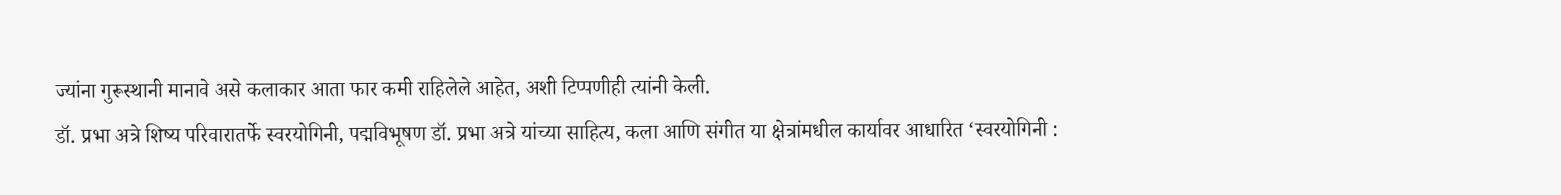ज्यांना गुरूस्थानी मानावे असे कलाकार आता फार कमी राहिलेले आहेत, अशी टिप्पणीही त्यांनी केली.
डॉ. प्रभा अत्रे शिष्य परिवारातर्फे स्वरयोगिनी, पद्मविभूषण डॉ. प्रभा अत्रे यांच्या साहित्य, कला आणि संगीत या क्षेत्रांमधील कार्यावर आधारित ‌‘स्वरयोगिनी :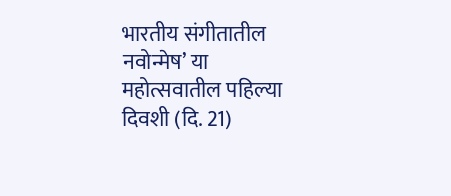भारतीय संगीतातील नवोन्मेष‌’ या महोत्सवातील पहिल्या दिवशी (दि. 21)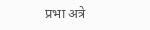प्रभा अत्रे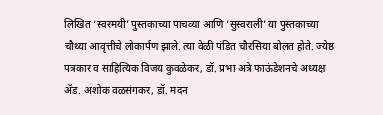लिखित ‌‘स्वरमयी‌’ पुस्तकाच्या पाचव्या आणि ‌‘सुस्वराली‌’ या पुस्तकाच्या चौथ्या आवृत्तीचे लोकार्पण झाले. त्या वेळी पंडित चौरसिया बोलत होते. ज्येष्ठ पत्रकार व साहित्यिक विजय कुवळेकर, डॉ. प्रभा अत्रे फाऊंडेशनचे अध्यक्ष ॲड. अशोक वळसंगकर, डॉ. मदन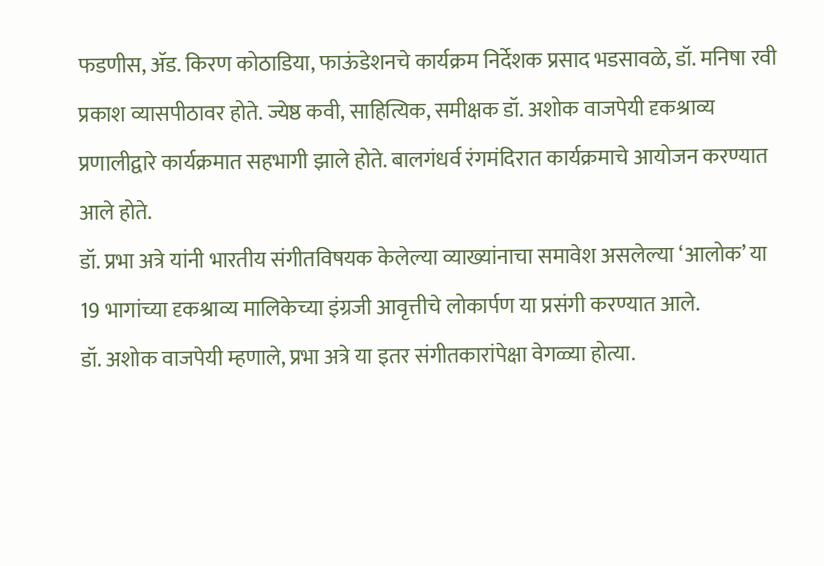फडणीस, ॲड. किरण कोठाडिया, फाऊंडेशनचे कार्यक्रम निर्देशक प्रसाद भडसावळे, डॉ. मनिषा रवी प्रकाश व्यासपीठावर होते. ज्येष्ठ कवी, साहित्यिक, समीक्षक डॉ. अशोक वाजपेयी दृकश्राव्य प्रणालीद्वारे कार्यक्रमात सहभागी झाले होते. बालगंधर्व रंगमंदिरात कार्यक्रमाचे आयोजन करण्यात आले होते.
डॉ. प्रभा अत्रे यांनी भारतीय संगीतविषयक केलेल्या व्याख्यांनाचा समावेश असलेल्या ‌‘आलोक‌’ या 19 भागांच्या दृकश्राव्य मालिकेच्या इंग्रजी आवृत्तीचे लोकार्पण या प्रसंगी करण्यात आले.
डॉ. अशोक वाजपेयी म्हणाले, प्रभा अत्रे या इतर संगीतकारांपेक्षा वेगळ्या होत्या.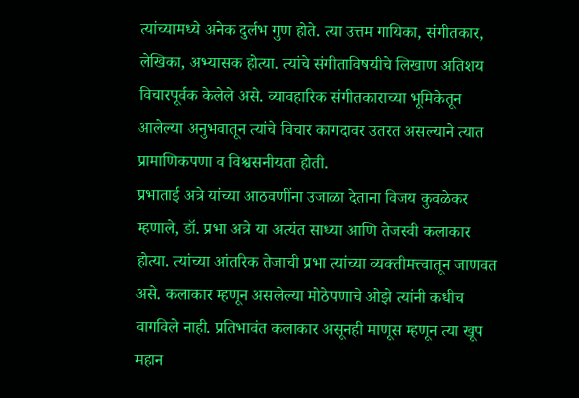त्यांच्यामध्ये अनेक दुर्लभ गुण होते. त्या उत्तम गायिका, संगीतकार, लेखिका, अभ्यासक होत्या. त्यांचे संगीताविषयीचे लिखाण अतिशय विचारपूर्वक केलेले असे. व्यावहारिक संगीतकाराच्या भूमिकेतून आलेल्या अनुभवातून त्यांचे विचार कागदावर उतरत असल्याने त्यात प्रामाणिकपणा व विश्वसनीयता होती.
प्रभाताई अत्रे यांच्या आठवणींना उजाळा देताना विजय कुवळेकर म्हणाले, डॉ. प्रभा अत्रे या अत्यंत साध्या आणि तेजस्वी कलाकार होत्या. त्यांच्या आंतरिक तेजाची प्रभा त्यांच्या व्यक्तीमत्त्वातून जाणवत असे. कलाकार म्हणून असलेल्या मोठेपणाचे ओझे त्यांनी कधीच वागविले नाही. प्रतिभावंत कलाकार असूनही माणूस म्हणून त्या खूप महान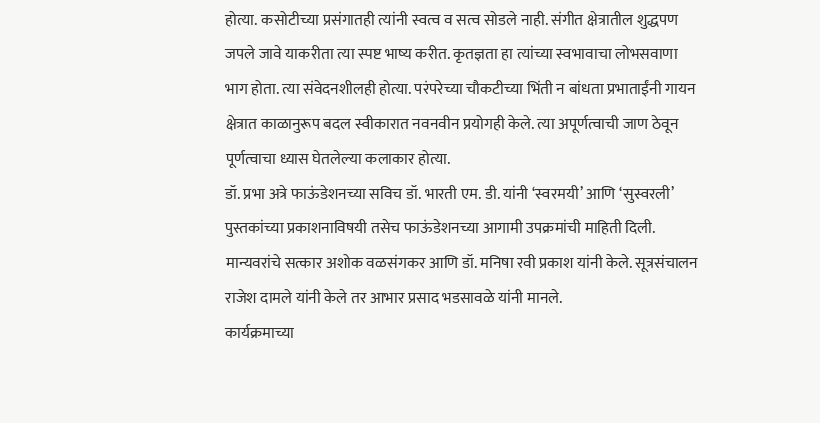होत्या. कसोटीच्या प्रसंगातही त्यांनी स्वत्व व सत्व सोडले नाही. संगीत क्षेत्रातील शुद्धपण जपले जावे याकरीता त्या स्पष्ट भाष्य करीत. कृतज्ञता हा त्यांच्या स्वभावाचा लोभसवाणा भाग होता. त्या संवेदनशीलही होत्या. परंपरेच्या चौकटीच्या भिंती न बांधता प्रभाताईंनी गायन क्षेत्रात काळानुरूप बदल स्वीकारात नवनवीन प्रयोगही केले. त्या अपूर्णत्वाची जाण ठेवून पूर्णत्वाचा ध्यास घेतलेल्या कलाकार होत्या.
डॉ. प्रभा अत्रे फाऊंडेशनच्या सविच डॉ. भारती एम. डी. यांनी ‌‘स्वरमयी‌’ आणि ‌‘सुस्वरली‌’ पुस्तकांच्या प्रकाशनाविषयी तसेच फाऊंडेशनच्या आगामी उपक्रमांची माहिती दिली.
मान्यवरांचे सत्कार अशोक वळसंगकर आणि डॉ. मनिषा रवी प्रकाश यांनी केले. सूत्रसंचालन राजेश दामले यांनी केले तर आभार प्रसाद भडसावळे यांनी मानले.
कार्यक्रमाच्या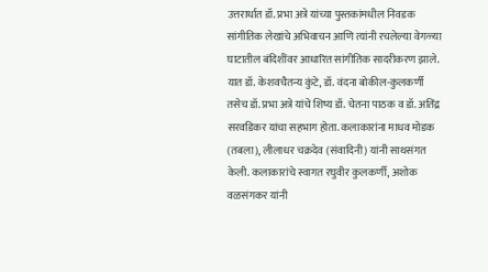उत्तरार्धात डॉ. प्रभा अत्रे यांच्या पुस्तकांमधील निवडक सांगीतिक लेखांचे अभिवाचन आणि त्यांनी रचलेल्या वेगळ्या घाटातील बंदिशींवर आधारित सांगीतिक सादरीकरण झाले. यात डॉ. केशवचैतन्य कुंटे, डॉ. वंदना बोकील-कुलकर्णी तसेच डॉ. प्रभा अत्रे यांचे शिष्य डॉ. चेतना पाठक व डॉ. अतिंद्र सरवडिकर यांचा सहभाग होता. कलाकारांना माधव मोडक (तबला), लीलाधर चक्रदेव (संवादिनी) यांनी साथसंगत केली. कलाकारांचे स्वागत रघुवीर कुलकर्णी, अशोक वळसंगकर यांनी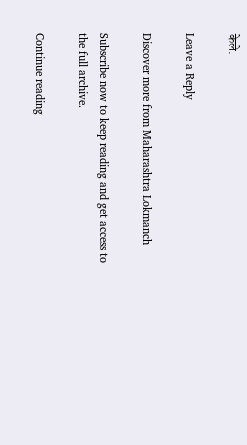केले.

Leave a Reply

Discover more from Maharashtra Lokmanch

Subscribe now to keep reading and get access to the full archive.

Continue reading